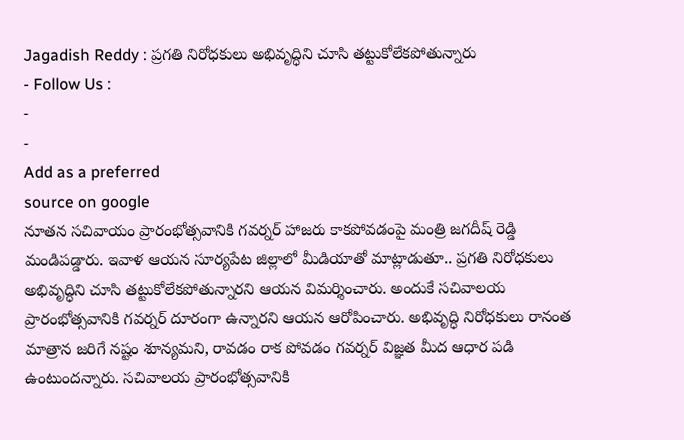Jagadish Reddy : ప్రగతి నిరోధకులు అభివృద్ధిని చూసి తట్టుకోలేకపోతున్నారు
- Follow Us :
-
-
Add as a preferred
source on google
నూతన సచివాయం ప్రారంభోత్సవానికి గవర్నర్ హాజరు కాకపోవడంపై మంత్రి జగదీష్ రెడ్డి మండిపడ్డారు. ఇవాళ ఆయన సూర్యపేట జిల్లాలో మీడియాతో మాట్లాడుతూ.. ప్రగతి నిరోధకులు అభివృద్ధిని చూసి తట్టుకోలేకపోతున్నారని ఆయన విమర్శించారు. అందుకే సచివాలయ ప్రారంభోత్సవానికి గవర్నర్ దూరంగా ఉన్నారని ఆయన ఆరోపించారు. అభివృద్ధి నిరోధకులు రానంత మాత్రాన జరిగే నష్టం శూన్యమని, రావడం రాక పోవడం గవర్నర్ విజ్ఞత మీద ఆధార పడి ఉంటుందన్నారు. సచివాలయ ప్రారంభోత్సవానికి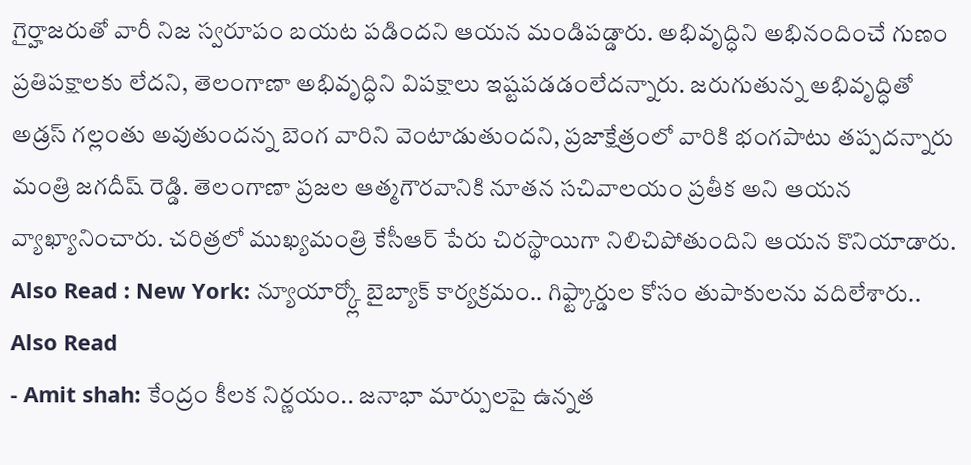గైర్హాజరుతో వారీ నిజ స్వరూపం బయట పడిందని ఆయన మండిపడ్డారు. అభివృద్ధిని అభినందించే గుణం ప్రతిపక్షాలకు లేదని, తెలంగాణా అభివృద్ధిని విపక్షాలు ఇష్టపడడంలేదన్నారు. జరుగుతున్న అభివృద్ధితో అడ్రస్ గల్లంతు అవుతుందన్న బెంగ వారిని వెంటాడుతుందని, ప్రజాక్షేత్రంలో వారికి భంగపాటు తప్పదన్నారు మంత్రి జగదీష్ రెడ్డి. తెలంగాణా ప్రజల ఆత్మగౌరవానికి నూతన సచివాలయం ప్రతీక అని ఆయన వ్యాఖ్యానించారు. చరిత్రలో ముఖ్యమంత్రి కేసీఆర్ పేరు చిరస్థాయిగా నిలిచిపోతుందిని ఆయన కొనియాడారు.
Also Read : New York: న్యూయార్క్లో బైబ్యాక్ కార్యక్రమం.. గిఫ్ట్కార్డుల కోసం తుపాకులను వదిలేశారు..
Also Read
- Amit shah: కేంద్రం కీలక నిర్ణయం.. జనాభా మార్పులపై ఉన్నత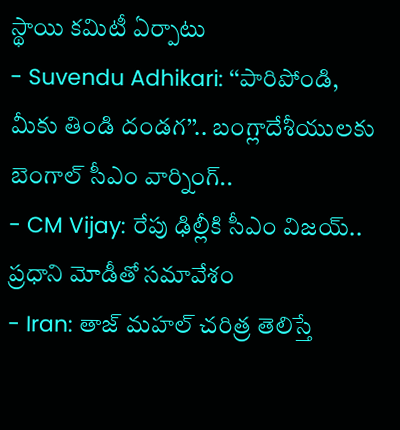స్థాయి కమిటీ ఏర్పాటు
- Suvendu Adhikari: ‘‘పారిపోండి, మీకు తిండి దండగ’’.. బంగ్లాదేశీయులకు బెంగాల్ సీఎం వార్నింగ్..
- CM Vijay: రేపు ఢిల్లీకి సీఎం విజయ్.. ప్రధాని మోడీతో సమావేశం
- Iran: తాజ్ మహల్ చరిత్ర తెలిస్తే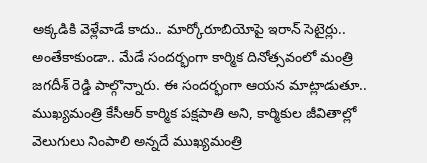అక్కడికి వెళ్లేవాడే కాదు.. మార్కోరూబియోపై ఇరాన్ సెటైర్లు..
అంతేకాకుండా.. మేడే సందర్భంగా కార్మిక దినోత్సవంలో మంత్రి జగదీశ్ రెడ్డి పాల్గొన్నారు. ఈ సందర్భంగా ఆయన మాట్లాడుతూ.. ముఖ్యమంత్రి కేసీఆర్ కార్మిక పక్షపాతి అని, కార్మికుల జీవితాల్లో వెలుగులు నింపాలి అన్నదే ముఖ్యమంత్రి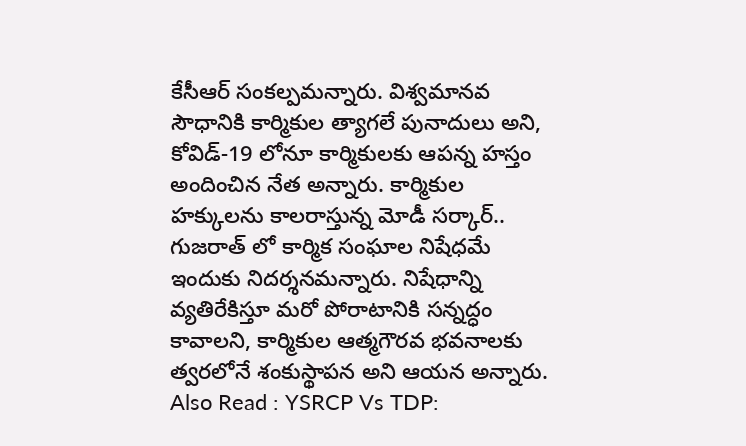కేసీఆర్ సంకల్పమన్నారు. విశ్వమానవ సౌధానికి కార్మికుల త్యాగలే పునాదులు అని, కోవిడ్-19 లోనూ కార్మికులకు ఆపన్న హస్తం అందించిన నేత అన్నారు. కార్మికుల హక్కులను కాలరాస్తున్న మోడీ సర్కార్.. గుజరాత్ లో కార్మిక సంఘాల నిషేధమే ఇందుకు నిదర్శనమన్నారు. నిషేధాన్ని వ్యతిరేకిస్తూ మరో పోరాటానికి సన్నద్ధం కావాలని, కార్మికుల ఆత్మగౌరవ భవనాలకు త్వరలోనే శంకుస్థాపన అని ఆయన అన్నారు.
Also Read : YSRCP Vs TDP: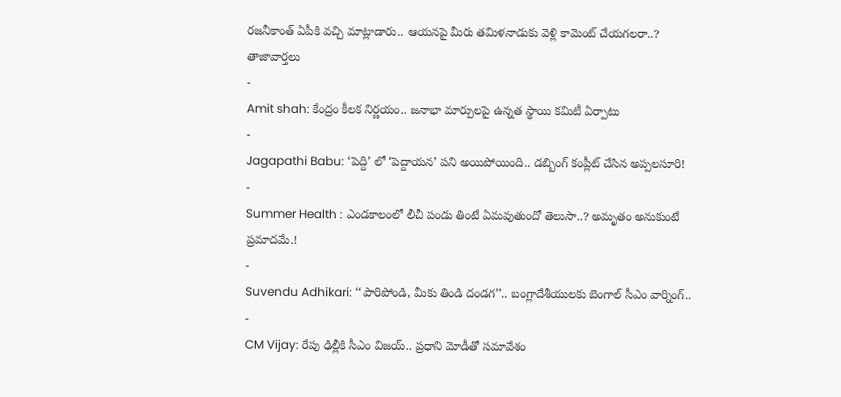రజనీకాంత్ ఏపీకి వచ్చి మాట్లాడారు.. ఆయనపై మీరు తమిళనాడుకు వెళ్లి కామెంట్ చేయగలరా..?
తాజావార్తలు
-
Amit shah: కేంద్రం కీలక నిర్ణయం.. జనాభా మార్పులపై ఉన్నత స్థాయి కమిటీ ఏర్పాటు
-
Jagapathi Babu: ‘పెద్ది’ లో ‘పెద్దాయన’ పని అయిపోయింది.. డబ్బింగ్ కంప్లీట్ చేసిన అప్పలసూరి!
-
Summer Health : ఎండకాలంలో లీచీ పండు తింటే ఏమవుతుందో తెలుసా..? అమృతం అనుకుంటే ప్రమాదమే.!
-
Suvendu Adhikari: ‘‘పారిపోండి, మీకు తిండి దండగ’’.. బంగ్లాదేశీయులకు బెంగాల్ సీఎం వార్నింగ్..
-
CM Vijay: రేపు ఢిల్లీకి సీఎం విజయ్.. ప్రధాని మోడీతో సమావేశం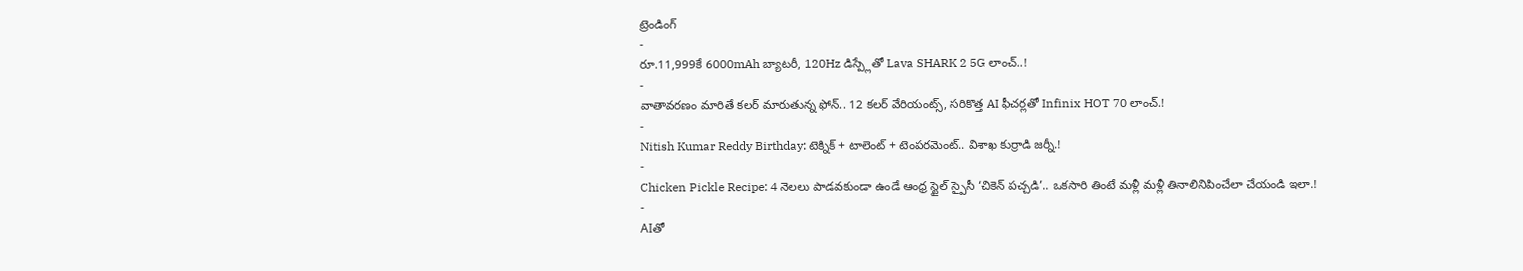ట్రెండింగ్
-
రూ.11,999కే 6000mAh బ్యాటరీ, 120Hz డిస్ప్లేతో Lava SHARK 2 5G లాంచ్..!
-
వాతావరణం మారితే కలర్ మారుతున్న ఫోన్.. 12 కలర్ వేరియంట్స్, సరికొత్త AI ఫీచర్లతో Infinix HOT 70 లాంచ్.!
-
Nitish Kumar Reddy Birthday: టెక్నిక్ + టాలెంట్ + టెంపరమెంట్.. విశాఖ కుర్రాడి జర్నీ.!
-
Chicken Pickle Recipe: 4 నెలలు పాడవకుండా ఉండే ఆంధ్ర స్టైల్ స్పైసీ ‘చికెన్ పచ్చడి’.. ఒకసారి తింటే మళ్లీ మళ్లీ తినాలినిపించేలా చేయండి ఇలా.!
-
AIతో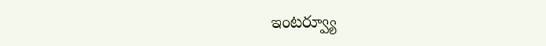ఇంటర్వ్యూ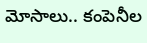మోసాలు.. కంపెనీల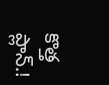కొత్త ప్లాన్.!